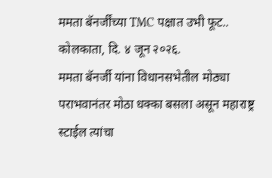ममता बॅनर्जींच्या TMC पक्षात उभी फूट..
कोलकाता, दि. ४ जून २०२६.
ममता बॅनर्जी यांना विधानसभेतील मोठ्या पराभवानंतर मोठा धक्का बसला असून महाराष्ट्र स्टाईल त्यांचा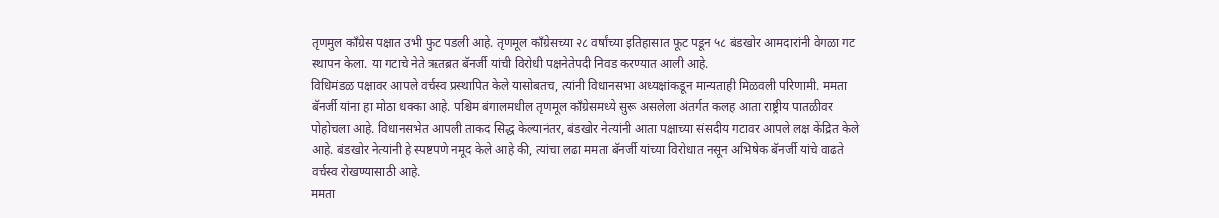तृणमुल काँग्रेस पक्षात उभी फुट पडली आहे. तृणमूल काँग्रेसच्या २८ वर्षांच्या इतिहासात फूट पडून ५८ बंडखोर आमदारांनी वेगळा गट स्थापन केला. या गटाचे नेते ऋतब्रत बॅनर्जी यांची विरोधी पक्षनेतेपदी निवड करण्यात आली आहे.
विधिमंडळ पक्षावर आपले वर्चस्व प्रस्थापित केले यासोबतच, त्यांनी विधानसभा अध्यक्षांकडून मान्यताही मिळवली परिणामी. ममता बॅनर्जी यांना हा मोठा धक्का आहे. पश्चिम बंगालमधील तृणमूल काँग्रेसमध्ये सुरू असलेला अंतर्गत कलह आता राष्ट्रीय पातळीवर पोहोचला आहे. विधानसभेत आपली ताकद सिद्ध केल्यानंतर, बंडखोर नेत्यांनी आता पक्षाच्या संसदीय गटावर आपले लक्ष केंद्रित केले आहे. बंडखोर नेत्यांनी हे स्पष्टपणे नमूद केले आहे की, त्यांचा लढा ममता बॅनर्जी यांच्या विरोधात नसून अभिषेक बॅनर्जी यांचे वाढते वर्चस्व रोखण्यासाठी आहे.
ममता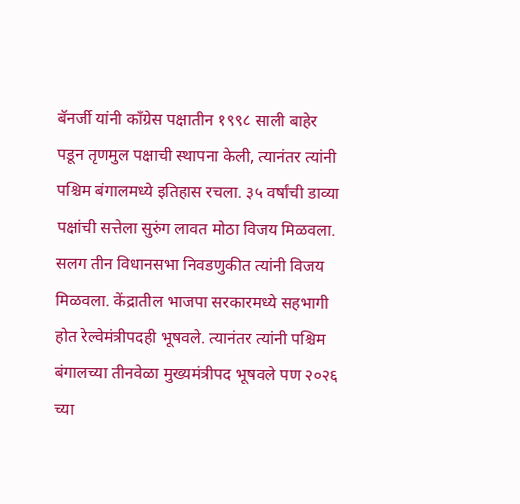बॅनर्जी यांनी काँग्रेस पक्षातीन १९९८ साली बाहेर पडून तृणमुल पक्षाची स्थापना केली, त्यानंतर त्यांनी पश्चिम बंगालमध्ये इतिहास रचला. ३५ वर्षांची डाव्या पक्षांची सत्तेला सुरुंग लावत मोठा विजय मिळवला. सलग तीन विधानसभा निवडणुकीत त्यांनी विजय मिळवला. केंद्रातील भाजपा सरकारमध्ये सहभागी होत रेल्वेमंत्रीपदही भूषवले. त्यानंतर त्यांनी पश्चिम बंगालच्या तीनवेळा मुख्यमंत्रीपद भूषवले पण २०२६ च्या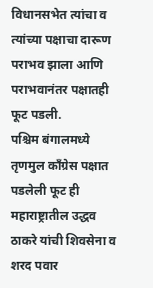विधानसभेत त्यांचा व त्यांच्या पक्षाचा दारूण पराभव झाला आणि पराभवानंतर पक्षातही फूट पडली.
पश्चिम बंगालमध्ये तृणमुल काँग्रेस पक्षात पडलेली फूट ही महाराष्ट्रातील उद्धव ठाकरे यांची शिवसेना व शरद पवार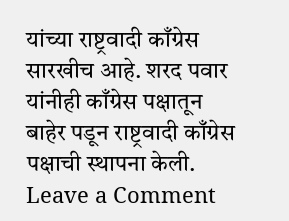यांच्या राष्ट्रवादी काँग्रेस सारखीच आहे. शरद पवार यांनीही काँग्रेस पक्षातून बाहेर पडून राष्ट्रवादी काँग्रेस पक्षाची स्थापना केली.
Leave a Comment